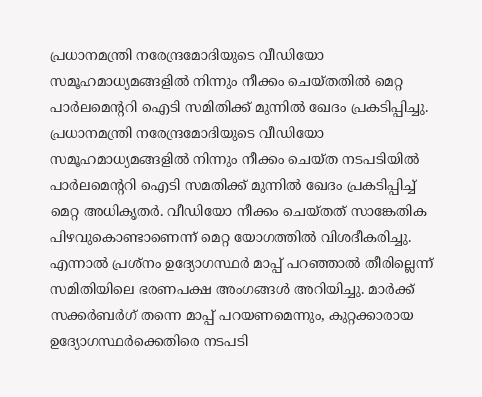പ്രധാനമന്ത്രി നരേന്ദ്രമോദിയുടെ വീഡിയോ സമൂഹമാധ്യമങ്ങളിൽ നിന്നും നീക്കം ചെയ്തതിൽ മെറ്റ പാർലമെന്ററി ഐടി സമിതിക്ക് മുന്നിൽ ഖേദം പ്രകടിപ്പിച്ചു.
പ്രധാനമന്ത്രി നരേന്ദ്രമോദിയുടെ വീഡിയോ സമൂഹമാധ്യമങ്ങളിൽ നിന്നും നീക്കം ചെയ്ത നടപടിയിൽ പാർലമെന്ററി ഐടി സമതിക്ക് മുന്നിൽ ഖേദം പ്രകടിപ്പിച്ച് മെറ്റ അധികൃതർ. വീഡിയോ നീക്കം ചെയ്തത് സാങ്കേതിക പിഴവുകൊണ്ടാണെന്ന് മെറ്റ യോഗത്തിൽ വിശദീകരിച്ചു. എന്നാൽ പ്രശ്നം ഉദ്യോഗസ്ഥർ മാപ്പ് പറഞ്ഞാൽ തീരില്ലെന്ന് സമിതിയിലെ ഭരണപക്ഷ അംഗങ്ങൾ അറിയിച്ചു. മാർക്ക് സക്കർബർഗ് തന്നെ മാപ്പ് പറയണമെന്നും, കുറ്റക്കാരായ ഉദ്യോഗസ്ഥർക്കെതിരെ നടപടി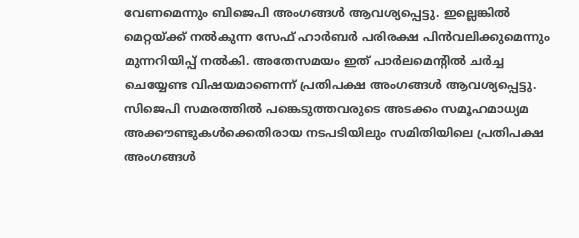വേണമെന്നും ബിജെപി അംഗങ്ങൾ ആവശ്യപ്പെട്ടു. ഇല്ലെങ്കിൽ മെറ്റയ്ക്ക് നൽകുന്ന സേഫ് ഹാർബർ പരിരക്ഷ പിൻവലിക്കുമെന്നും മുന്നറിയിപ്പ് നൽകി. അതേസമയം ഇത് പാർലമെന്റിൽ ചർച്ച ചെയ്യേണ്ട വിഷയമാണെന്ന് പ്രതിപക്ഷ അംഗങ്ങൾ ആവശ്യപ്പെട്ടു. സിജെപി സമരത്തിൽ പങ്കെടുത്തവരുടെ അടക്കം സമൂഹമാധ്യമ അക്കൗണ്ടുകൾക്കെതിരായ നടപടിയിലും സമിതിയിലെ പ്രതിപക്ഷ അംഗങ്ങൾ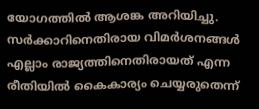യോഗത്തിൽ ആശങ്ക അറിയിച്ചു. സർക്കാറിനെതിരായ വിമർശനങ്ങൾ എല്ലാം രാജ്യത്തിനെതിരായത് എന്ന രീതിയിൽ കൈകാര്യം ചെയ്യരുതെന്ന്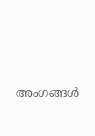അംഗങ്ങൾ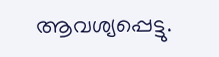ആവശ്യപ്പെട്ടു.